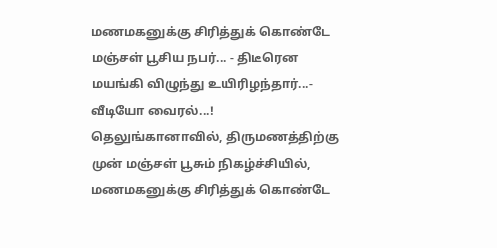மணமகனுக்கு சிரித்துக் கொண்டே மஞ்சள் பூசிய நபர்... - திடீரென மயங்கி விழுந்து உயிரிழந்தார்...- வீடியோ வைரல்...!
தெலுங்கானாவில், திருமணத்திற்கு முன் மஞ்சள் பூசும் நிகழ்ச்சியில், மணமகனுக்கு சிரித்துக் கொண்டே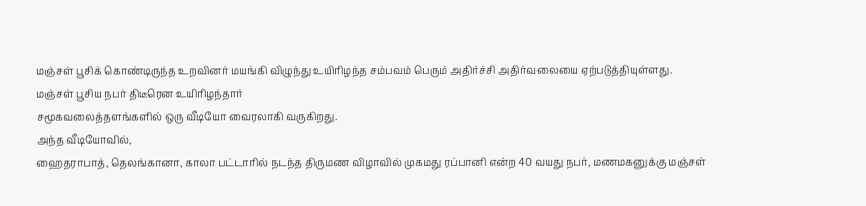மஞ்சள் பூசிக் கொண்டிருந்த உறவினர் மயங்கி விழுந்து உயிரிழந்த சம்பவம் பெரும் அதிர்ச்சி அதிர்வலையை ஏற்படுத்தியுள்ளது.
மஞ்சள் பூசிய நபர் திடீரென உயிரிழந்தார்
சமூகவலைத்தளங்களில் ஒரு வீடியோ வைரலாகி வருகிறது.
அந்த வீடியோவில்,
ஹைதராபாத், தெலங்கானா, காலா பட்டாரில் நடந்த திருமண விழாவில் முகமது ரப்பானி என்ற 40 வயது நபர், மணமகனுக்கு மஞ்சள்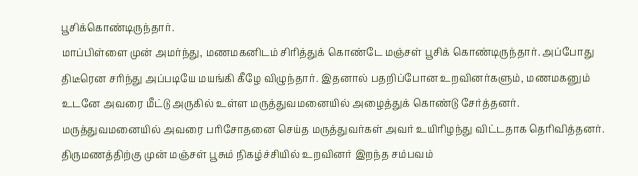பூசிக்கொண்டிருந்தார்.
மாப்பிள்ளை முன் அமர்ந்து, மணமகனிடம் சிரித்துக் கொண்டே மஞ்சள் பூசிக் கொண்டிருந்தார். அப்போது திடீரென சரிந்து அப்படியே மயங்கி கீழே விழுந்தார். இதனால் பதறிப்போன உறவினர்களும், மணமகனும் உடனே அவரை மீட்டு அருகில் உள்ள மருத்துவமனையில் அழைத்துக் கொண்டு சேர்த்தனர்.
மருத்துவமனையில் அவரை பரிசோதனை செய்த மருத்துவர்கள் அவர் உயிரிழந்து விட்டதாக தெரிவித்தனர். திருமணத்திற்கு முன் மஞ்சள் பூசும் நிகழ்ச்சியில் உறவினர் இறந்த சம்பவம்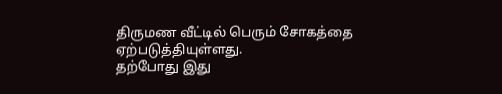திருமண வீட்டில் பெரும் சோகத்தை ஏற்படுத்தியுள்ளது.
தற்போது இது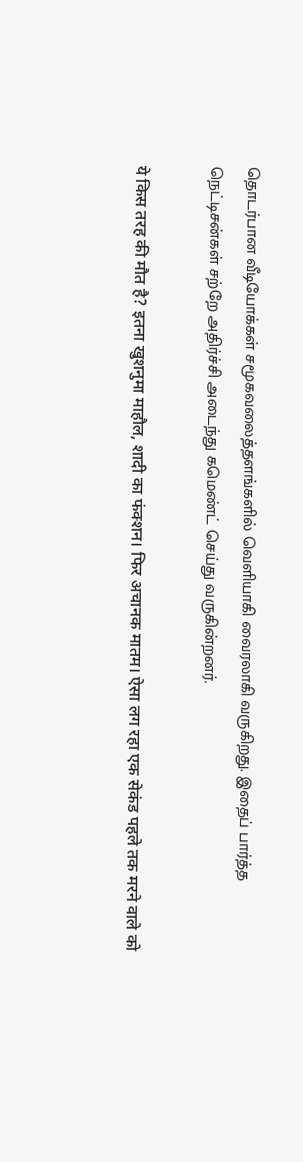தொடர்பான வீடியோக்கள் சமூகவலைத்தளங்களில் வெளியாகி வைரலாகி வருகிறது. இதைப் பார்த்த நெட்டிசன்கள் சற்றே அதிர்ச்சி அடைந்து கமெண்ட் செய்து வருகின்றனர்.

ये किस तरह की मौत है? इतना खुशनुमा माहौल, शादी का फंक्शन। फिर अचानक मातम। ऐसा लग रहा एक सेकंड पहले तक मरने वाले को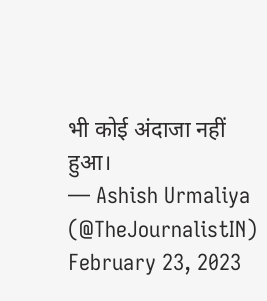भी कोई अंदाजा नहीं हुआ।
— Ashish Urmaliya (@TheJournalistIN) February 23, 2023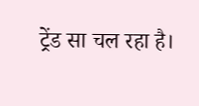ट्रेंड सा चल रहा है।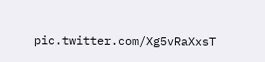pic.twitter.com/Xg5vRaXxsT